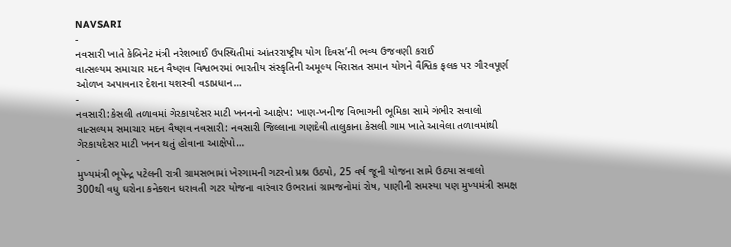NAVSARI
-
નવસારી ખાતે કેબિનેટ મંત્રી નરેશભાઈ ઉપસ્થિતીમાં આંતરરાષ્ટ્રીય યોગ દિવસ’ની ભવ્ય ઉજવણી કરાઈ
વાત્સલ્યમ સમાચાર મદન વૈષ્ણવ વિશ્વભરમાં ભારતીય સંસ્કૃતિની અમૂલ્ય વિરાસત સમાન યોગને વૈશ્વિક ફલક પર ગૌરવપૂર્ણ ઓળખ અપાવનાર દેશના યશસ્વી વડાપ્રધાન…
-
નવસારી:કેસલી તળાવમાં ગેરકાયદેસર માટી ખનનનો આક્ષેપ: ખાણ-ખનીજ વિભાગની ભૂમિકા સામે ગંભીર સવાલો
વાત્સલ્યમ સમાચાર મદન વૈષ્ણવ નવસારી: નવસારી જિલ્લાના ગણદેવી તાલુકાના કેસલી ગામ ખાતે આવેલા તળાવમાંથી ગેરકાયદેસર માટી ખનન થતું હોવાના આક્ષેપો…
-
મુખ્યમંત્રી ભૂપેન્દ્ર પટેલની રાત્રી ગ્રામસભામાં ખેરગામની ગટરનો પ્રશ્ન ઉઠ્યો, 25 વર્ષ જૂની યોજના સામે ઉઠ્યા સવાલો
300થી વધુ ઘરોના કનેક્શન ધરાવતી ગટર યોજના વારંવાર ઉભરાતાં ગ્રામજનોમાં રોષ, પાણીની સમસ્યા પણ મુખ્યમંત્રી સમક્ષ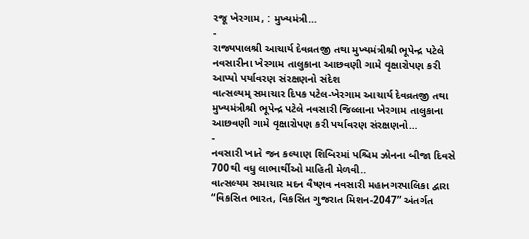રજૂ ખેરગામ, : મુખ્યમંત્રી…
-
રાજ્યપાલશ્રી આચાર્ય દેવવ્રતજી તથા મુખ્યમંત્રીશ્રી ભૂપેન્દ્ર પટેલે નવસારીના ખેરગામ તાલુકાના આછવણી ગામે વૃક્ષારોપણ કરી આપ્યો પર્યાવરણ સંરક્ષણનો સંદેશ
વાત્સલ્યમ્ સમાચાર દિપક પટેલ-ખેરગામ આચાર્ય દેવવ્રતજી તથા મુખ્યમંત્રીશ્રી ભૂપેન્દ્ર પટેલે નવસારી જિલ્લાના ખેરગામ તાલુકાના આછવણી ગામે વૃક્ષારોપણ કરી પર્યાવરણ સંરક્ષણનો…
-
નવસારી ખાતે જન કલ્યાણ શિબિરમાં પશ્ચિમ ઝોનના બીજા દિવસે 700થી વધુ લાભાર્થીઓ માહિતી મેળવી..
વાત્સલ્યમ સમાચાર મદન વૈષ્ણવ નવસારી મહાનગરપાલિકા દ્વારા “વિકસિત ભારત, વિકસિત ગુજરાત મિશન-2047” અંતર્ગત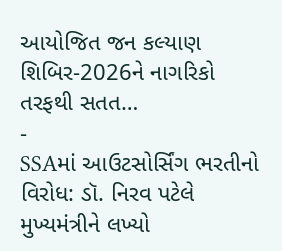આયોજિત જન કલ્યાણ શિબિર-2026ને નાગરિકો તરફથી સતત…
-
SSAમાં આઉટસોર્સિંગ ભરતીનો વિરોધ: ડૉ. નિરવ પટેલે મુખ્યમંત્રીને લખ્યો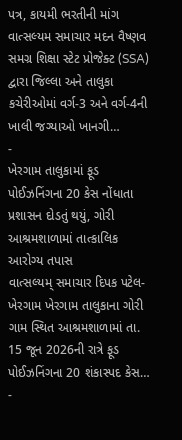પત્ર, કાયમી ભરતીની માંગ
વાત્સલ્યમ સમાચાર મદન વૈષ્ણવ સમગ્ર શિક્ષા સ્ટેટ પ્રોજેક્ટ (SSA) દ્વારા જિલ્લા અને તાલુકા કચેરીઓમાં વર્ગ-3 અને વર્ગ-4ની ખાલી જગ્યાઓ ખાનગી…
-
ખેરગામ તાલુકામાં ફૂડ પોઈઝનિંગના 20 કેસ નોંધાતા પ્રશાસન દોડતું થયું, ગોરી આશ્રમશાળામાં તાત્કાલિક આરોગ્ય તપાસ
વાત્સલ્યમ્ સમાચાર દિપક પટેલ-ખેરગામ ખેરગામ તાલુકાના ગોરી ગામ સ્થિત આશ્રમશાળામાં તા. 15 જૂન 2026ની રાત્રે ફૂડ પોઈઝનિંગના 20 શંકાસ્પદ કેસ…
-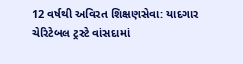12 વર્ષથી અવિરત શિક્ષણસેવા: યાદગાર ચેરિટેબલ ટ્રસ્ટે વાંસદામાં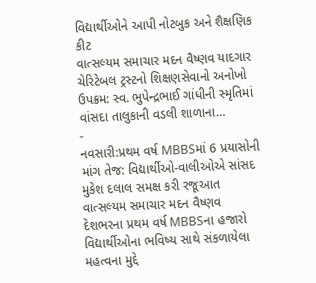વિદ્યાર્થીઓને આપી નોટબુક અને શૈક્ષણિક કીટ
વાત્સલ્યમ સમાચાર મદન વૈષ્ણવ યાદગાર ચેરિટેબલ ટ્રસ્ટનો શિક્ષણસેવાનો અનોખો ઉપક્રમ: સ્વ. ભુપેન્દ્રભાઈ ગાંધીની સ્મૃતિમાં વાંસદા તાલુકાની વડલી શાળાના…
-
નવસારી:પ્રથમ વર્ષ MBBSમાં 6 પ્રયાસોની માંગ તેજ: વિદ્યાર્થીઓ-વાલીઓએ સાંસદ મુકેશ દલાલ સમક્ષ કરી રજૂઆત
વાત્સલ્યમ સમાચાર મદન વૈષ્ણવ દેશભરના પ્રથમ વર્ષ MBBSના હજારો વિદ્યાર્થીઓના ભવિષ્ય સાથે સંકળાયેલા મહત્વના મુદ્દે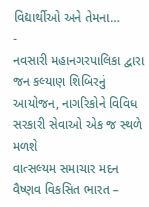વિદ્યાર્થીઓ અને તેમના…
-
નવસારી મહાનગરપાલિકા દ્વારા જન કલ્યાણ શિબિરનું આયોજન, નાગરિકોને વિવિધ સરકારી સેવાઓ એક જ સ્થળે મળશે
વાત્સલ્યમ સમાચાર મદન વૈષ્ણવ વિકસિત ભારત –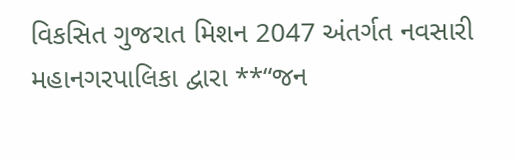વિકસિત ગુજરાત મિશન 2047 અંતર્ગત નવસારી મહાનગરપાલિકા દ્વારા **“જન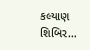કલ્યાણ શિબિર…